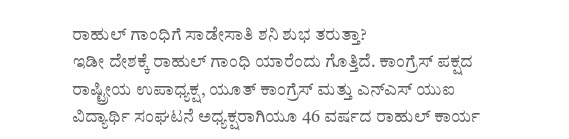ರಾಹುಲ್ ಗಾಂಧಿಗೆ ಸಾಡೇಸಾತಿ ಶನಿ ಶುಭ ತರುತ್ತಾ?
ಇಡೀ ದೇಶಕ್ಕೆ ರಾಹುಲ್ ಗಾಂಧಿ ಯಾರೆಂದು ಗೊತ್ತಿದೆ. ಕಾಂಗ್ರೆಸ್ ಪಕ್ಷದ ರಾಷ್ಟ್ರೀಯ ಉಪಾಧ್ಯಕ್ಷ, ಯೂತ್ ಕಾಂಗ್ರೆಸ್ ಮತ್ತು ಎನ್ಎಸ್ ಯುಐ ವಿದ್ಯಾರ್ಥಿ ಸಂಘಟನೆ ಅಧ್ಯಕ್ಷರಾಗಿಯೂ 46 ವರ್ಷದ ರಾಹುಲ್ ಕಾರ್ಯ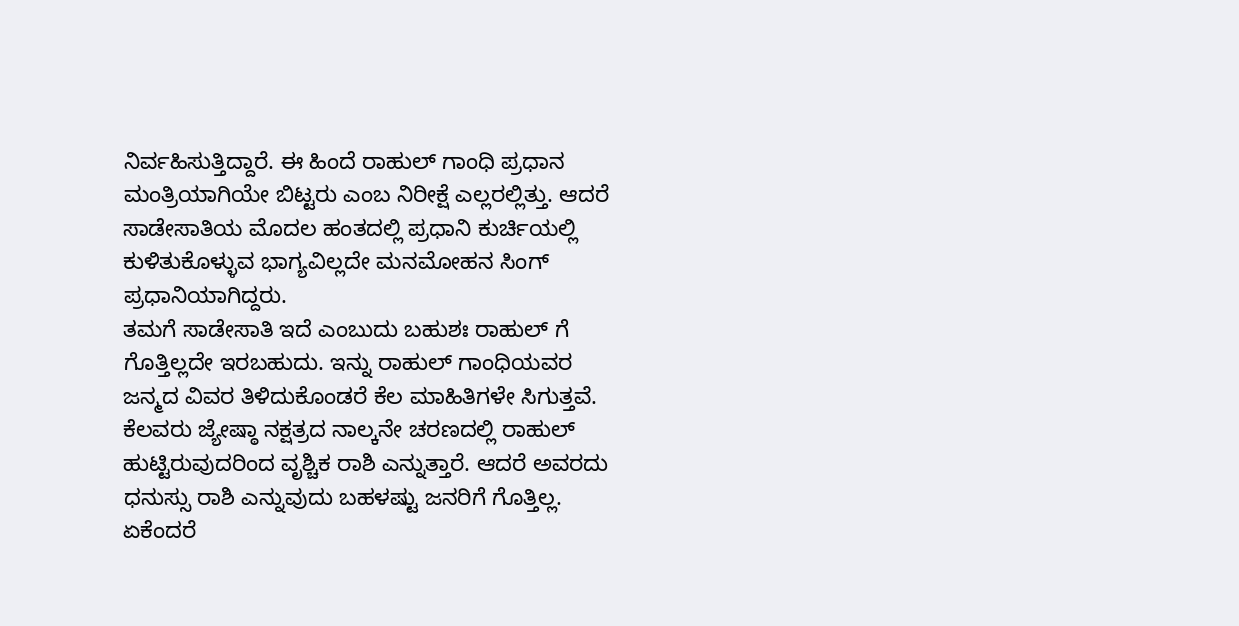ನಿರ್ವಹಿಸುತ್ತಿದ್ದಾರೆ. ಈ ಹಿಂದೆ ರಾಹುಲ್ ಗಾಂಧಿ ಪ್ರಧಾನ ಮಂತ್ರಿಯಾಗಿಯೇ ಬಿಟ್ಟರು ಎಂಬ ನಿರೀಕ್ಷೆ ಎಲ್ಲರಲ್ಲಿತ್ತು. ಆದರೆ ಸಾಡೇಸಾತಿಯ ಮೊದಲ ಹಂತದಲ್ಲಿ ಪ್ರಧಾನಿ ಕುರ್ಚಿಯಲ್ಲಿ ಕುಳಿತುಕೊಳ್ಳುವ ಭಾಗ್ಯವಿಲ್ಲದೇ ಮನಮೋಹನ ಸಿಂಗ್ ಪ್ರಧಾನಿಯಾಗಿದ್ದರು.
ತಮಗೆ ಸಾಡೇಸಾತಿ ಇದೆ ಎಂಬುದು ಬಹುಶಃ ರಾಹುಲ್ ಗೆ ಗೊತ್ತಿಲ್ಲದೇ ಇರಬಹುದು. ಇನ್ನು ರಾಹುಲ್ ಗಾಂಧಿಯವರ ಜನ್ಮದ ವಿವರ ತಿಳಿದುಕೊಂಡರೆ ಕೆಲ ಮಾಹಿತಿಗಳೇ ಸಿಗುತ್ತವೆ. ಕೆಲವರು ಜ್ಯೇಷ್ಠಾ ನಕ್ಷತ್ರದ ನಾಲ್ಕನೇ ಚರಣದಲ್ಲಿ ರಾಹುಲ್ ಹುಟ್ಟಿರುವುದರಿಂದ ವೃಶ್ಚಿಕ ರಾಶಿ ಎನ್ನುತ್ತಾರೆ. ಆದರೆ ಅವರದು ಧನುಸ್ಸು ರಾಶಿ ಎನ್ನುವುದು ಬಹಳಷ್ಟು ಜನರಿಗೆ ಗೊತ್ತಿಲ್ಲ. ಏಕೆಂದರೆ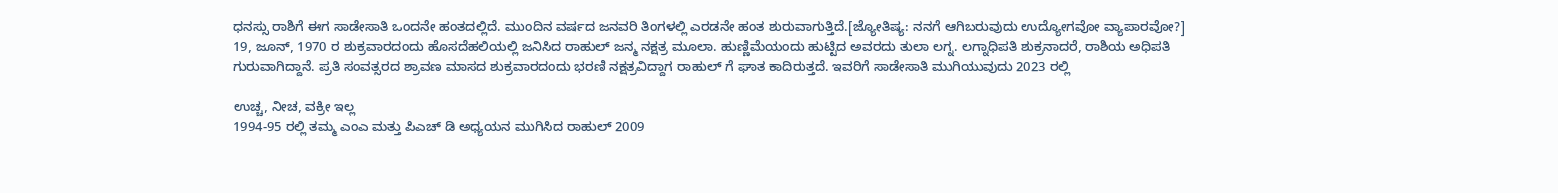ಧನಸ್ಸು ರಾಶಿಗೆ ಈಗ ಸಾಡೇಸಾತಿ ಒಂದನೇ ಹಂತದಲ್ಲಿದೆ. ಮುಂದಿನ ವರ್ಷದ ಜನವರಿ ತಿಂಗಳಲ್ಲಿ ಎರಡನೇ ಹಂತ ಶುರುವಾಗುತ್ತಿದೆ.[ಜ್ಯೋತಿಷ್ಯ: ನನಗೆ ಆಗಿಬರುವುದು ಉದ್ಯೋಗವೋ ವ್ಯಾಪಾರವೋ?]
19, ಜೂನ್, 1970 ರ ಶುಕ್ರವಾರದಂದು ಹೊಸದೆಹಲಿಯಲ್ಲಿ ಜನಿಸಿದ ರಾಹುಲ್ ಜನ್ಮ ನಕ್ಷತ್ರ ಮೂಲಾ. ಹುಣ್ಣಿಮೆಯಂದು ಹುಟ್ಟಿದ ಅವರದು ತುಲಾ ಲಗ್ನ. ಲಗ್ನಾಧಿಪತಿ ಶುಕ್ರನಾದರೆ, ರಾಶಿಯ ಅಧಿಪತಿ ಗುರುವಾಗಿದ್ದಾನೆ. ಪ್ರತಿ ಸಂವತ್ಸರದ ಶ್ರಾವಣ ಮಾಸದ ಶುಕ್ರವಾರದಂದು ಭರಣಿ ನಕ್ಷತ್ರವಿದ್ದಾಗ ರಾಹುಲ್ ಗೆ ಘಾತ ಕಾದಿರುತ್ತದೆ. ಇವರಿಗೆ ಸಾಡೇಸಾತಿ ಮುಗಿಯುವುದು 2023 ರಲ್ಲಿ

ಉಚ್ಚ, ನೀಚ, ವಕ್ರೀ ಇಲ್ಲ
1994-95 ರಲ್ಲಿ ತಮ್ಮ ಎಂಎ ಮತ್ತು ಪಿಎಚ್ ಡಿ ಅಧ್ಯಯನ ಮುಗಿಸಿದ ರಾಹುಲ್ 2009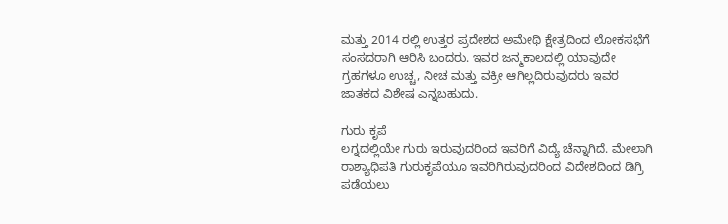ಮತ್ತು 2014 ರಲ್ಲಿ ಉತ್ತರ ಪ್ರದೇಶದ ಅಮೇಥಿ ಕ್ಷೇತ್ರದಿಂದ ಲೋಕಸಭೆಗೆ ಸಂಸದರಾಗಿ ಆರಿಸಿ ಬಂದರು. ಇವರ ಜನ್ಮಕಾಲದಲ್ಲಿ ಯಾವುದೇ ಗ್ರಹಗಳೂ ಉಚ್ಚ, ನೀಚ ಮತ್ತು ವಕ್ರೀ ಆಗಿಲ್ಲದಿರುವುದರು ಇವರ ಜಾತಕದ ವಿಶೇಷ ಎನ್ನಬಹುದು.

ಗುರು ಕೃಪೆ
ಲಗ್ನದಲ್ಲಿಯೇ ಗುರು ಇರುವುದರಿಂದ ಇವರಿಗೆ ವಿದ್ಯೆ ಚೆನ್ನಾಗಿದೆ. ಮೇಲಾಗಿ ರಾಶ್ಯಾಧಿಪತಿ ಗುರುಕೃಪೆಯೂ ಇವರಿಗಿರುವುದರಿಂದ ವಿದೇಶದಿಂದ ಡಿಗ್ರಿ ಪಡೆಯಲು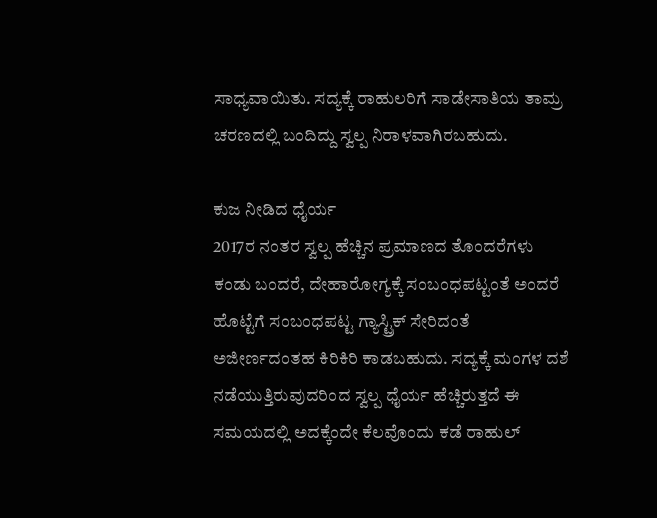ಸಾಧ್ಯವಾಯಿತು. ಸದ್ಯಕ್ಕೆ ರಾಹುಲರಿಗೆ ಸಾಡೇಸಾತಿಯ ತಾಮ್ರ ಚರಣದಲ್ಲಿ ಬಂದಿದ್ದು ಸ್ವಲ್ಪ ನಿರಾಳವಾಗಿರಬಹುದು.

ಕುಜ ನೀಡಿದ ಧೈರ್ಯ
2017ರ ನಂತರ ಸ್ವಲ್ಪ ಹೆಚ್ಚಿನ ಪ್ರಮಾಣದ ತೊಂದರೆಗಳು ಕಂಡು ಬಂದರೆ, ದೇಹಾರೋಗ್ಯಕ್ಕೆ ಸಂಬಂಧಪಟ್ಟಂತೆ ಅಂದರೆ ಹೊಟ್ಟೆಗೆ ಸಂಬಂಧಪಟ್ಟ ಗ್ಯಾಸ್ಟ್ರಿಕ್ ಸೇರಿದಂತೆ ಅಜೀರ್ಣದಂತಹ ಕಿರಿಕಿರಿ ಕಾಡಬಹುದು. ಸದ್ಯಕ್ಕೆ ಮಂಗಳ ದಶೆ ನಡೆಯುತ್ತಿರುವುದರಿಂದ ಸ್ವಲ್ಪ ಧೈರ್ಯ ಹೆಚ್ಚಿರುತ್ತದೆ ಈ ಸಮಯದಲ್ಲಿ ಅದಕ್ಕೆಂದೇ ಕೆಲವೊಂದು ಕಡೆ ರಾಹುಲ್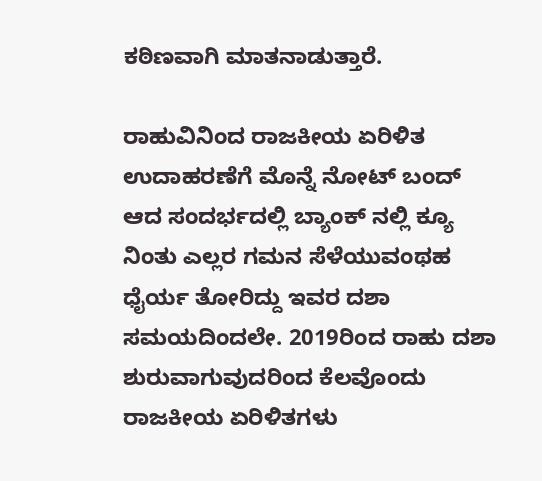ಕಠಿಣವಾಗಿ ಮಾತನಾಡುತ್ತಾರೆ.

ರಾಹುವಿನಿಂದ ರಾಜಕೀಯ ಏರಿಳಿತ
ಉದಾಹರಣೆಗೆ ಮೊನ್ನೆ ನೋಟ್ ಬಂದ್ ಆದ ಸಂದರ್ಭದಲ್ಲಿ ಬ್ಯಾಂಕ್ ನಲ್ಲಿ ಕ್ಯೂ ನಿಂತು ಎಲ್ಲರ ಗಮನ ಸೆಳೆಯುವಂಥಹ ಧೈರ್ಯ ತೋರಿದ್ದು ಇವರ ದಶಾ ಸಮಯದಿಂದಲೇ. 2019ರಿಂದ ರಾಹು ದಶಾ ಶುರುವಾಗುವುದರಿಂದ ಕೆಲವೊಂದು ರಾಜಕೀಯ ಏರಿಳಿತಗಳು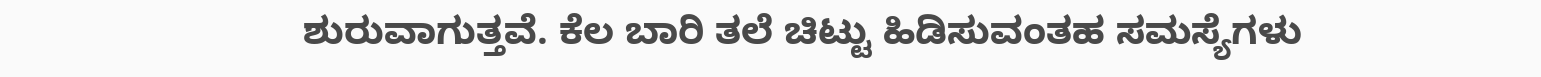ಶುರುವಾಗುತ್ತವೆ. ಕೆಲ ಬಾರಿ ತಲೆ ಚಿಟ್ಟು ಹಿಡಿಸುವಂತಹ ಸಮಸ್ಯೆಗಳು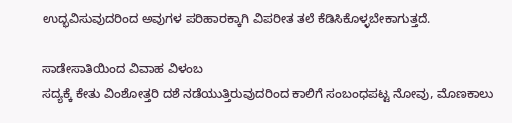ಉದ್ಭವಿಸುವುದರಿಂದ ಅವುಗಳ ಪರಿಹಾರಕ್ಕಾಗಿ ವಿಪರೀತ ತಲೆ ಕೆಡಿಸಿಕೊಳ್ಳಬೇಕಾಗುತ್ತದೆ.

ಸಾಡೇಸಾತಿಯಿಂದ ವಿವಾಹ ವಿಳಂಬ
ಸದ್ಯಕ್ಕೆ ಕೇತು ವಿಂಶೋತ್ತರಿ ದಶೆ ನಡೆಯುತ್ತಿರುವುದರಿಂದ ಕಾಲಿಗೆ ಸಂಬಂಧಪಟ್ಟ ನೋವು, ಮೊಣಕಾಲು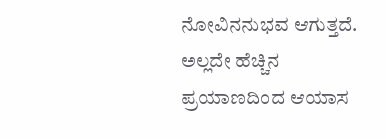ನೋವಿನನುಭವ ಆಗುತ್ತದೆ. ಅಲ್ಲದೇ ಹೆಚ್ಚಿನ ಪ್ರಯಾಣದಿಂದ ಆಯಾಸ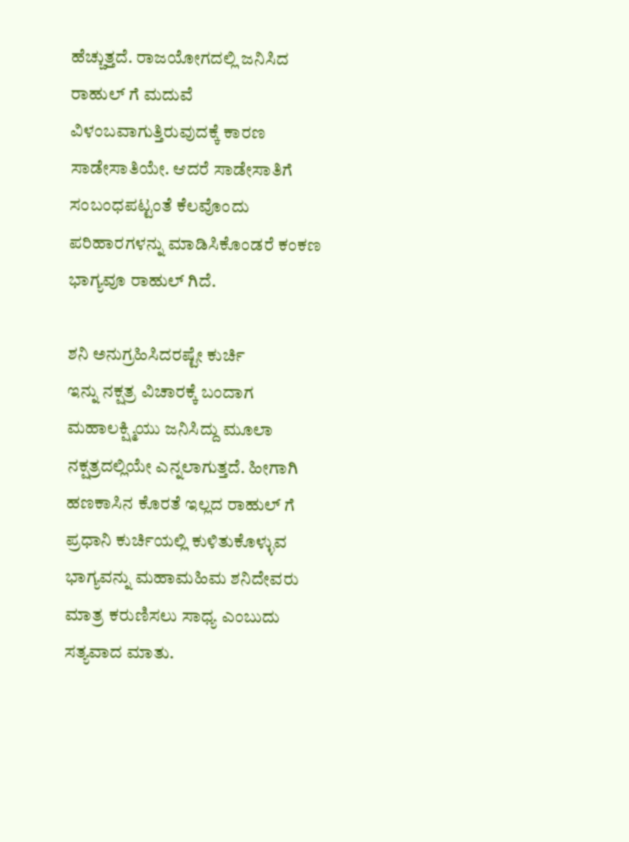ಹೆಚ್ಚುತ್ತದೆ. ರಾಜಯೋಗದಲ್ಲಿ ಜನಿಸಿದ ರಾಹುಲ್ ಗೆ ಮದುವೆ ವಿಳಂಬವಾಗುತ್ತಿರುವುದಕ್ಕೆ ಕಾರಣ ಸಾಡೇಸಾತಿಯೇ. ಆದರೆ ಸಾಡೇಸಾತಿಗೆ ಸಂಬಂಧಪಟ್ಟಂತೆ ಕೆಲವೊಂದು ಪರಿಹಾರಗಳನ್ನು ಮಾಡಿಸಿಕೊಂಡರೆ ಕಂಕಣ ಭಾಗ್ಯವೂ ರಾಹುಲ್ ಗಿದೆ.

ಶನಿ ಅನುಗ್ರಹಿಸಿದರಷ್ಟೇ ಕುರ್ಚಿ
ಇನ್ನು ನಕ್ಷತ್ರ ವಿಚಾರಕ್ಕೆ ಬಂದಾಗ ಮಹಾಲಕ್ಷ್ಮಿಯು ಜನಿಸಿದ್ದು ಮೂಲಾ ನಕ್ಷತ್ರದಲ್ಲಿಯೇ ಎನ್ನಲಾಗುತ್ತದೆ. ಹೀಗಾಗಿ ಹಣಕಾಸಿನ ಕೊರತೆ ಇಲ್ಲದ ರಾಹುಲ್ ಗೆ ಪ್ರಧಾನಿ ಕುರ್ಚಿಯಲ್ಲಿ ಕುಳಿತುಕೊಳ್ಳುವ ಭಾಗ್ಯವನ್ನು ಮಹಾಮಹಿಮ ಶನಿದೇವರು ಮಾತ್ರ ಕರುಣಿಸಲು ಸಾಧ್ಯ ಎಂಬುದು ಸತ್ಯವಾದ ಮಾತು.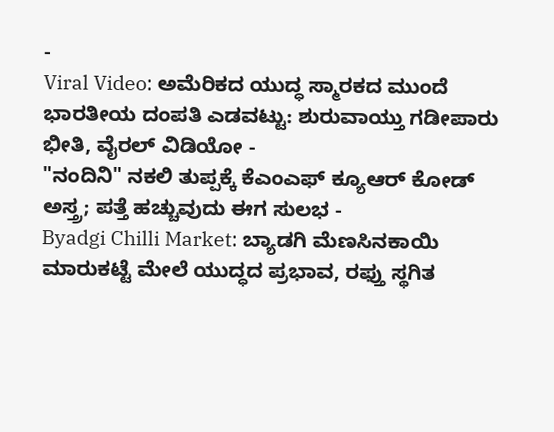-
Viral Video: ಅಮೆರಿಕದ ಯುದ್ಧ ಸ್ಮಾರಕದ ಮುಂದೆ ಭಾರತೀಯ ದಂಪತಿ ಎಡವಟ್ಟು: ಶುರುವಾಯ್ತು ಗಡೀಪಾರು ಭೀತಿ, ವೈರಲ್ ವಿಡಿಯೋ -
"ನಂದಿನಿ" ನಕಲಿ ತುಪ್ಪಕ್ಕೆ ಕೆಎಂಎಫ್ ಕ್ಯೂಆರ್ ಕೋಡ್ ಅಸ್ತ್ರ; ಪತ್ತೆ ಹಚ್ಚುವುದು ಈಗ ಸುಲಭ -
Byadgi Chilli Market: ಬ್ಯಾಡಗಿ ಮೆಣಸಿನಕಾಯಿ ಮಾರುಕಟ್ಟೆ ಮೇಲೆ ಯುದ್ಧದ ಪ್ರಭಾವ, ರಫ್ತು ಸ್ಥಗಿತ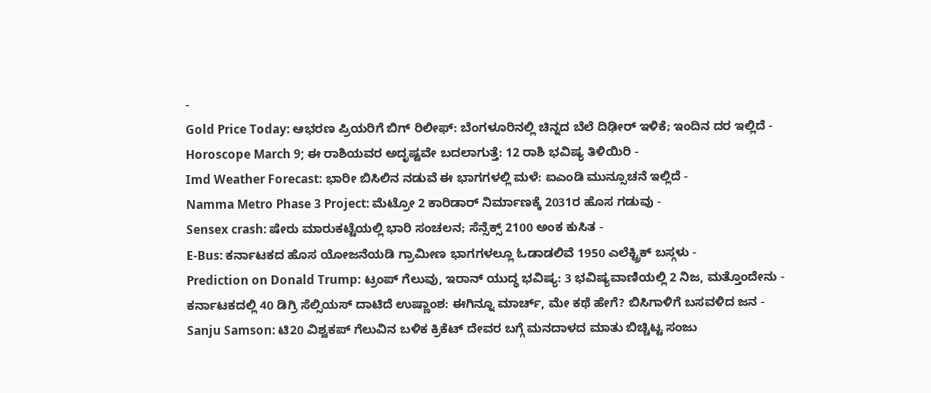-
Gold Price Today: ಆಭರಣ ಪ್ರಿಯರಿಗೆ ಬಿಗ್ ರಿಲೀಫ್: ಬೆಂಗಳೂರಿನಲ್ಲಿ ಚಿನ್ನದ ಬೆಲೆ ದಿಢೀರ್ ಇಳಿಕೆ; ಇಂದಿನ ದರ ಇಲ್ಲಿದೆ -
Horoscope March 9; ಈ ರಾಶಿಯವರ ಅದೃಷ್ಟವೇ ಬದಲಾಗುತ್ತೆ: 12 ರಾಶಿ ಭವಿಷ್ಯ ತಿಳಿಯಿರಿ -
Imd Weather Forecast: ಭಾರೀ ಬಿಸಿಲಿನ ನಡುವೆ ಈ ಭಾಗಗಳಲ್ಲಿ ಮಳೆ: ಐಎಂಡಿ ಮುನ್ಸೂಚನೆ ಇಲ್ಲಿದೆ -
Namma Metro Phase 3 Project: ಮೆಟ್ರೋ 2 ಕಾರಿಡಾರ್ ನಿರ್ಮಾಣಕ್ಕೆ 2031ರ ಹೊಸ ಗಡುವು -
Sensex crash: ಷೇರು ಮಾರುಕಟ್ಟೆಯಲ್ಲಿ ಭಾರಿ ಸಂಚಲನ; ಸೆನ್ಸೆಕ್ಸ್ 2100 ಅಂಕ ಕುಸಿತ -
E-Bus: ಕರ್ನಾಟಕದ ಹೊಸ ಯೋಜನೆಯಡಿ ಗ್ರಾಮೀಣ ಭಾಗಗಳಲ್ಲೂ ಓಡಾಡಲಿವೆ 1950 ಎಲೆಕ್ಟ್ರಿಕ್ ಬಸ್ಗಳು -
Prediction on Donald Trump: ಟ್ರಂಪ್ ಗೆಲುವು, ಇರಾನ್ ಯುದ್ಧ ಭವಿಷ್ಯ: 3 ಭವಿಷ್ಯವಾಣಿಯಲ್ಲಿ 2 ನಿಜ, ಮತ್ತೊಂದೇನು -
ಕರ್ನಾಟಕದಲ್ಲಿ 40 ಡಿಗ್ರಿ ಸೆಲ್ಸಿಯಸ್ ದಾಟಿದೆ ಉಷ್ಣಾಂಶ: ಈಗಿನ್ನೂ ಮಾರ್ಚ್, ಮೇ ಕಥೆ ಹೇಗೆ? ಬಿಸಿಗಾಳಿಗೆ ಬಸವಳಿದ ಜನ -
Sanju Samson: ಟಿ20 ವಿಶ್ವಕಪ್ ಗೆಲುವಿನ ಬಳಿಕ ಕ್ರಿಕೆಟ್ ದೇವರ ಬಗ್ಗೆ ಮನದಾಳದ ಮಾತು ಬಿಚ್ಚಿಟ್ಟ ಸಂಜು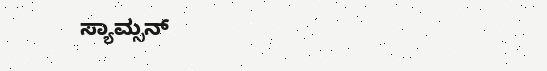ಸ್ಯಾಮ್ಸನ್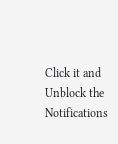Click it and Unblock the Notifications